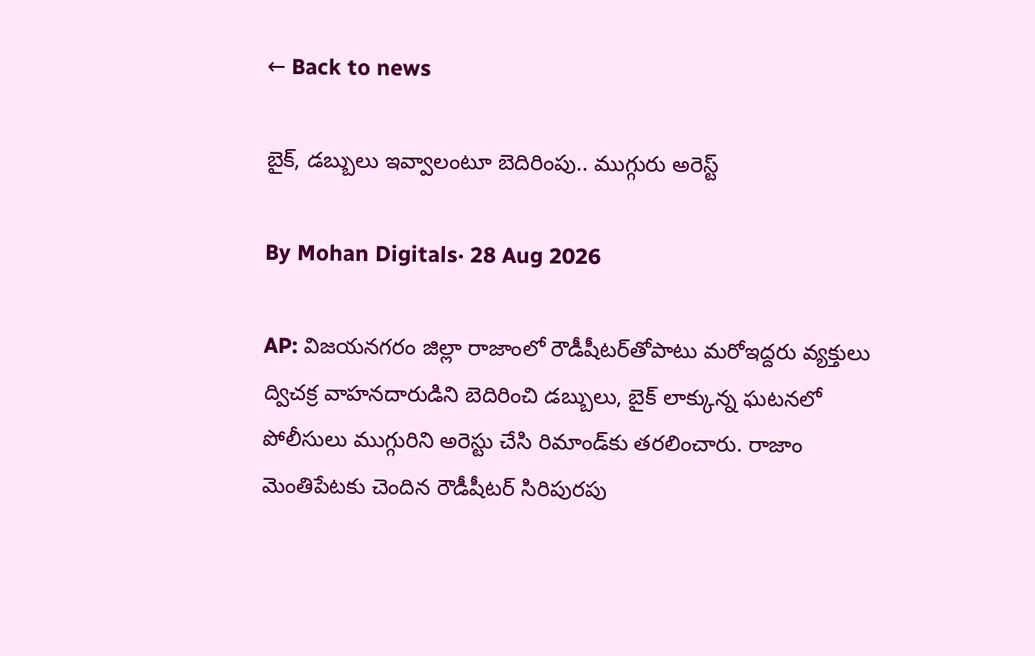← Back to news

బైక్, డబ్బులు ఇవ్వాలంటూ బెదిరింపు.. ముగ్గురు అరెస్ట్

By Mohan Digitals· 28 Aug 2026

AP: విజయనగరం జిల్లా రాజాంలో రౌడీషీటర్‌తోపాటు మరోఇద్దరు వ్యక్తులు ద్విచక్ర వాహనదారుడిని బెదిరించి డబ్బులు, బైక్ లాక్కున్న ఘటనలో పోలీసులు ముగ్గురిని అరెస్టు చేసి రిమాండ్‌కు తరలించారు. రాజాం మెంతిపేటకు చెందిన రౌడీషీటర్ సిరిపురపు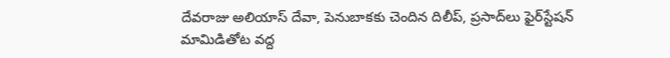దేవరాజు అలియాస్ దేవా, పెనుబాకకు చెందిన దిలీప్, ప్రసాద్‌లు ఫైర్‌స్టేషన్ మామిడితోట వద్ద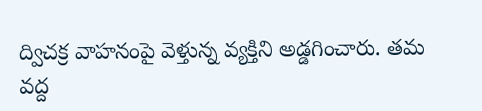ద్విచక్ర వాహనంపై వెళ్తున్న వ్యక్తిని అడ్డగించారు. తమ వద్ద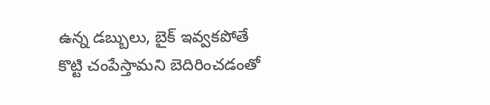ఉన్న డబ్బులు, బైక్ ఇవ్వకపోతే కొట్టి చంపేస్తామని బెదిరించడంతో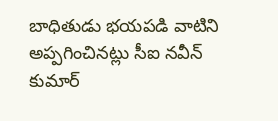బాధితుడు భయపడి వాటిని అప్పగించినట్లు సీఐ నవీన్ కుమార్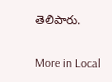తెలిపారు.

More in Local